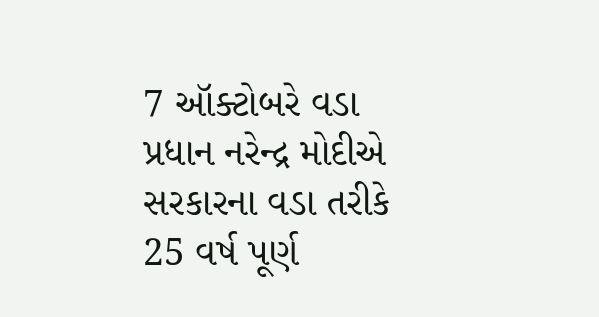7 ઑક્ટોબરે વડા પ્રધાન નરેન્દ્ર મોદીએ સરકારના વડા તરીકે 25 વર્ષ પૂર્ણ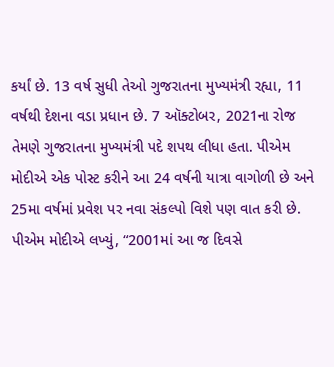કર્યાં છે. 13 વર્ષ સુધી તેઓ ગુજરાતના મુખ્યમંત્રી રહ્યા, 11 વર્ષથી દેશના વડા પ્રધાન છે. 7 ઑક્ટોબર, 2021ના રોજ તેમણે ગુજરાતના મુખ્યમંત્રી પદે શપથ લીધા હતા. પીએમ મોદીએ એક પોસ્ટ કરીને આ 24 વર્ષની યાત્રા વાગોળી છે અને 25મા વર્ષમાં પ્રવેશ પર નવા સંકલ્પો વિશે પણ વાત કરી છે.
પીએમ મોદીએ લખ્યું, “2001માં આ જ દિવસે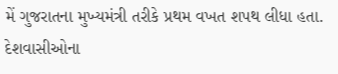મેં ગુજરાતના મુખ્યમંત્રી તરીકે પ્રથમ વખત શપથ લીધા હતા. દેશવાસીઓના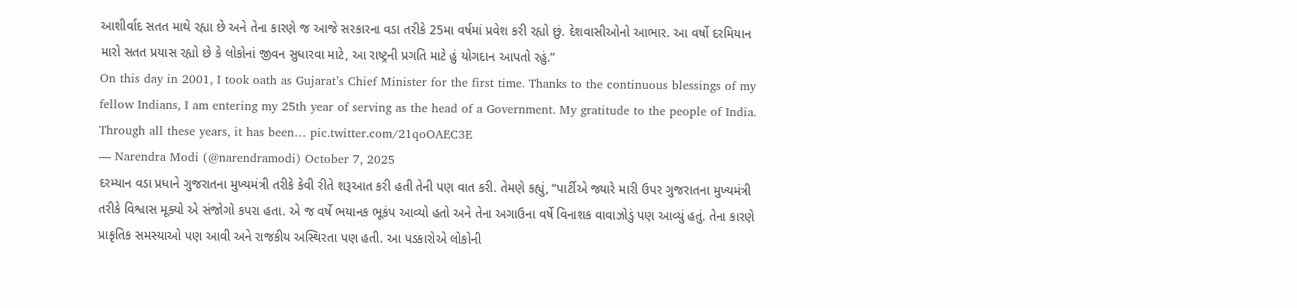આશીર્વાદ સતત માથે રહ્યા છે અને તેના કારણે જ આજે સરકારના વડા તરીકે 25મા વર્ષમાં પ્રવેશ કરી રહ્યો છું. દેશવાસીઓનો આભાર. આ વર્ષો દરમિયાન મારો સતત પ્રયાસ રહ્યો છે કે લોકોનાં જીવન સુધારવા માટે, આ રાષ્ટ્રની પ્રગતિ માટે હું યોગદાન આપતો રહું.”
On this day in 2001, I took oath as Gujarat’s Chief Minister for the first time. Thanks to the continuous blessings of my fellow Indians, I am entering my 25th year of serving as the head of a Government. My gratitude to the people of India. Through all these years, it has been… pic.twitter.com/21qoOAEC3E
— Narendra Modi (@narendramodi) October 7, 2025
દરમ્યાન વડા પ્રધાને ગુજરાતના મુખ્યમંત્રી તરીકે કેવી રીતે શરૂઆત કરી હતી તેની પણ વાત કરી. તેમણે કહ્યું, “પાર્ટીએ જ્યારે મારી ઉપર ગુજરાતના મુખ્યમંત્રી તરીકે વિશ્વાસ મૂક્યો એ સંજોગો કપરા હતા. એ જ વર્ષે ભયાનક ભૂકંપ આવ્યો હતો અને તેના અગાઉના વર્ષે વિનાશક વાવાઝોડું પણ આવ્યું હતું. તેના કારણે પ્રાકૃતિક સમસ્યાઓ પણ આવી અને રાજકીય અસ્થિરતા પણ હતી. આ પડકારોએ લોકોની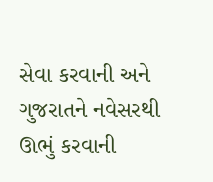સેવા કરવાની અને ગુજરાતને નવેસરથી ઊભું કરવાની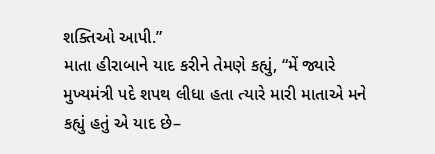શક્તિઓ આપી.”
માતા હીરાબાને યાદ કરીને તેમણે કહ્યું, “મેં જ્યારે મુખ્યમંત્રી પદે શપથ લીધા હતા ત્યારે મારી માતાએ મને કહ્યું હતું એ યાદ છે–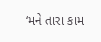‘મને તારા કામ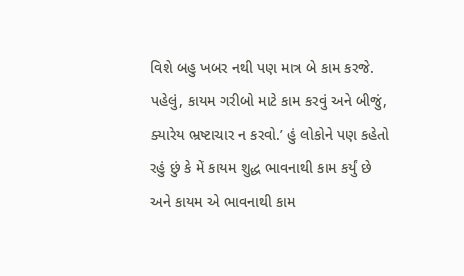વિશે બહુ ખબર નથી પણ માત્ર બે કામ કરજે. પહેલું, કાયમ ગરીબો માટે કામ કરવું અને બીજું, ક્યારેય ભ્રષ્ટાચાર ન કરવો.’ હું લોકોને પણ કહેતો રહું છું કે મેં કાયમ શુદ્ધ ભાવનાથી કામ કર્યું છે અને કાયમ એ ભાવનાથી કામ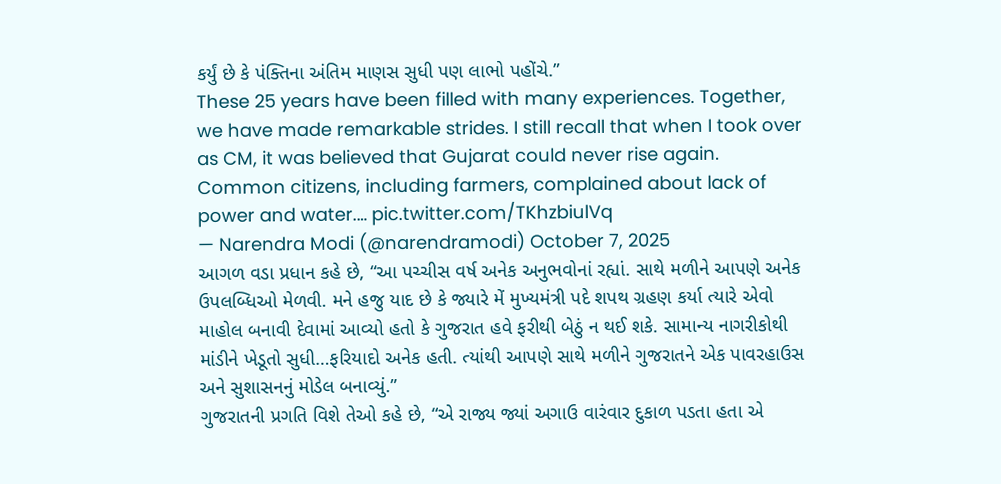કર્યું છે કે પંક્તિના અંતિમ માણસ સુધી પણ લાભો પહોંચે.”
These 25 years have been filled with many experiences. Together, we have made remarkable strides. I still recall that when I took over as CM, it was believed that Gujarat could never rise again. Common citizens, including farmers, complained about lack of power and water.… pic.twitter.com/TKhzbiulVq
— Narendra Modi (@narendramodi) October 7, 2025
આગળ વડા પ્રધાન કહે છે, “આ પચ્ચીસ વર્ષ અનેક અનુભવોનાં રહ્યાં. સાથે મળીને આપણે અનેક ઉપલબ્ધિઓ મેળવી. મને હજુ યાદ છે કે જ્યારે મેં મુખ્યમંત્રી પદે શપથ ગ્રહણ કર્યા ત્યારે એવો માહોલ બનાવી દેવામાં આવ્યો હતો કે ગુજરાત હવે ફરીથી બેઠું ન થઈ શકે. સામાન્ય નાગરીકોથી માંડીને ખેડૂતો સુધી…ફરિયાદો અનેક હતી. ત્યાંથી આપણે સાથે મળીને ગુજરાતને એક પાવરહાઉસ અને સુશાસનનું મોડેલ બનાવ્યું.”
ગુજરાતની પ્રગતિ વિશે તેઓ કહે છે, “એ રાજ્ય જ્યાં અગાઉ વારંવાર દુકાળ પડતા હતા એ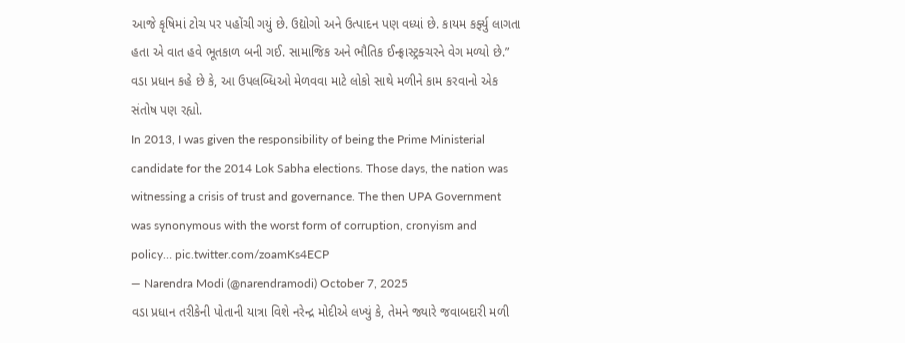આજે કૃષિમાં ટોચ પર પહોંચી ગયું છે. ઉદ્યોગો અને ઉત્પાદન પણ વધ્યાં છે. કાયમ કર્ફ્યુ લાગતા હતા એ વાત હવે ભૂતકાળ બની ગઈ. સામાજિક અને ભૌતિક ઈન્ફ્રાસ્ટ્રક્ચરને વેગ મળ્યો છે.” વડા પ્રધાન કહે છે કે, આ ઉપલબ્ધિઓ મેળવવા માટે લોકો સાથે મળીને કામ કરવાનો એક સંતોષ પણ રહ્યો.
In 2013, I was given the responsibility of being the Prime Ministerial candidate for the 2014 Lok Sabha elections. Those days, the nation was witnessing a crisis of trust and governance. The then UPA Government was synonymous with the worst form of corruption, cronyism and policy… pic.twitter.com/zoamKs4ECP
— Narendra Modi (@narendramodi) October 7, 2025
વડા પ્રધાન તરીકેની પોતાની યાત્રા વિશે નરેન્દ્ર મોદીએ લખ્યું કે, તેમને જ્યારે જવાબદારી મળી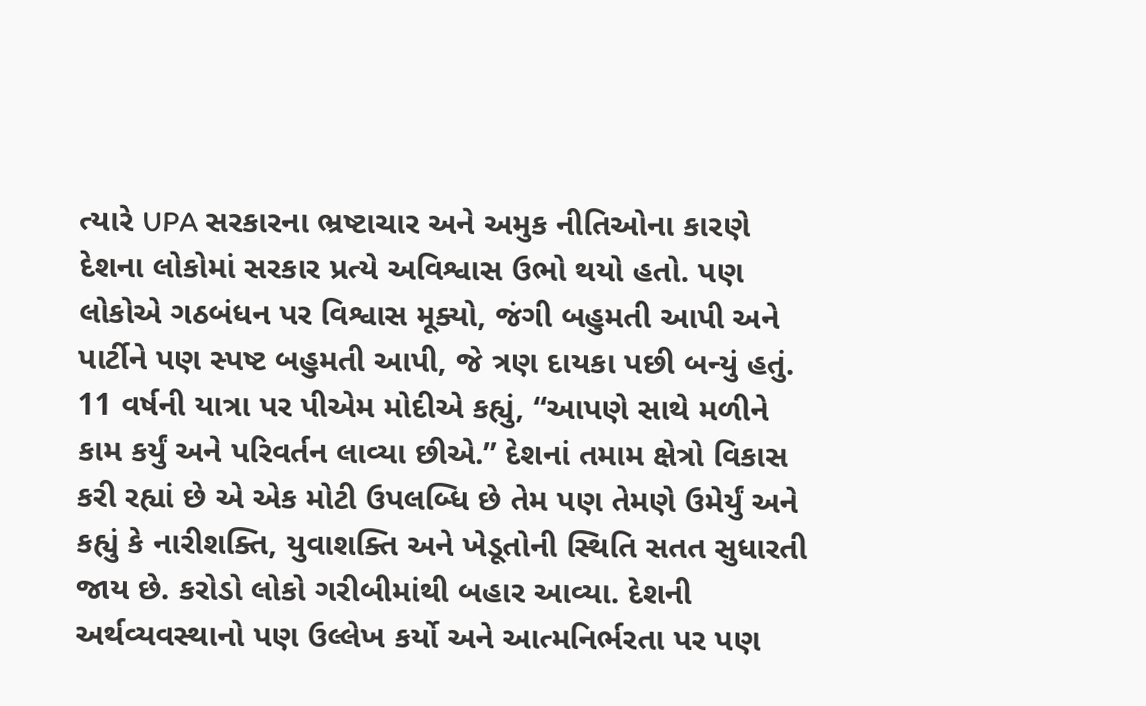ત્યારે UPA સરકારના ભ્રષ્ટાચાર અને અમુક નીતિઓના કારણે દેશના લોકોમાં સરકાર પ્રત્યે અવિશ્વાસ ઉભો થયો હતો. પણ લોકોએ ગઠબંધન પર વિશ્વાસ મૂક્યો, જંગી બહુમતી આપી અને પાર્ટીને પણ સ્પષ્ટ બહુમતી આપી, જે ત્રણ દાયકા પછી બન્યું હતું.
11 વર્ષની યાત્રા પર પીએમ મોદીએ કહ્યું, “આપણે સાથે મળીને કામ કર્યું અને પરિવર્તન લાવ્યા છીએ.” દેશનાં તમામ ક્ષેત્રો વિકાસ કરી રહ્યાં છે એ એક મોટી ઉપલબ્ધિ છે તેમ પણ તેમણે ઉમેર્યું અને કહ્યું કે નારીશક્તિ, યુવાશક્તિ અને ખેડૂતોની સ્થિતિ સતત સુધારતી જાય છે. કરોડો લોકો ગરીબીમાંથી બહાર આવ્યા. દેશની અર્થવ્યવસ્થાનો પણ ઉલ્લેખ કર્યો અને આત્મનિર્ભરતા પર પણ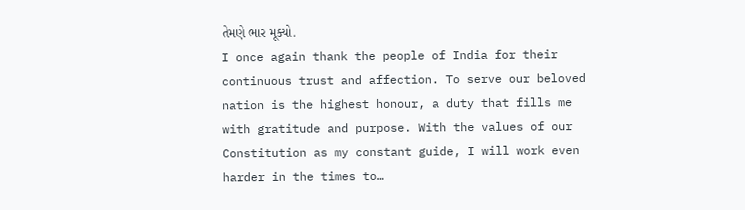તેમણે ભાર મૂક્યો.
I once again thank the people of India for their continuous trust and affection. To serve our beloved nation is the highest honour, a duty that fills me with gratitude and purpose. With the values of our Constitution as my constant guide, I will work even harder in the times to…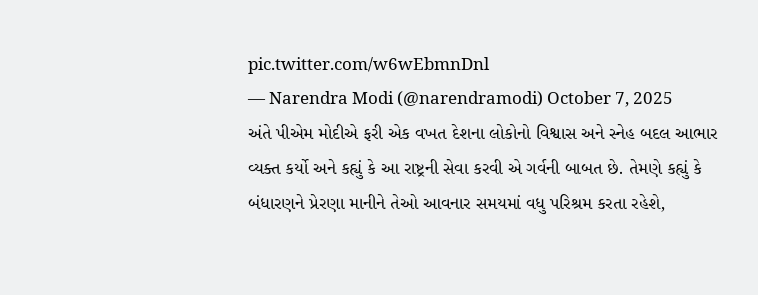pic.twitter.com/w6wEbmnDnl
— Narendra Modi (@narendramodi) October 7, 2025
અંતે પીએમ મોદીએ ફરી એક વખત દેશના લોકોનો વિશ્વાસ અને સ્નેહ બદલ આભાર વ્યક્ત કર્યો અને કહ્યું કે આ રાષ્ટ્રની સેવા કરવી એ ગર્વની બાબત છે. તેમણે કહ્યું કે બંધારણને પ્રેરણા માનીને તેઓ આવનાર સમયમાં વધુ પરિશ્રમ કરતા રહેશે,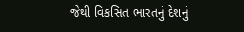જેથી વિકસિત ભારતનું દેશનું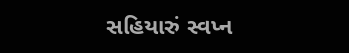સહિયારું સ્વપ્ન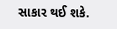સાકાર થઈ શકે.